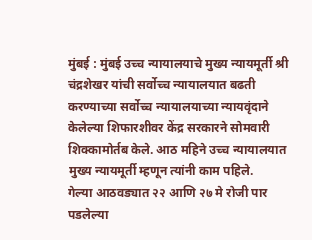मुंबई : मुंबई उच्च न्यायालयाचे मुख्य न्यायमूर्ती श्री चंद्रशेखर यांची सर्वोच्च न्यायालयात बढती करण्याच्या सर्वोच्च न्यायालयाच्या न्यायवृंदाने केलेल्या शिफारशीवर केंद्र सरकारने सोमवारी शिक्कामोर्तब केले. आठ महिने उच्च न्यायालयात मुख्य न्यायमूर्ती म्हणून त्यांनी काम पहिले.
गेल्या आठवड्यात २२ आणि २७ मे रोजी पार पडलेल्या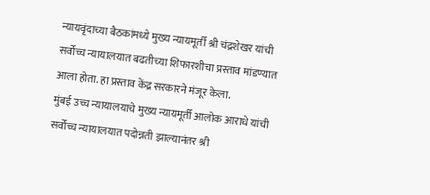न्यायवृंदाच्या बैठकांमध्ये मुख्य न्यायमूर्ती श्री चंद्रशेखर यांची सर्वोच्च न्यायालयात बढतीच्या शिफारशीचा प्रस्ताव मांडण्यात आला होता. हा प्रस्ताव केंद्र सरकारने मंजूर केला.
मुंबई उच्च न्यायालयाचे मुख्य न्यायमूर्ती आलोक आराधे यांची सर्वोच्च न्यायालयात पदोन्नती झाल्यानंतर श्री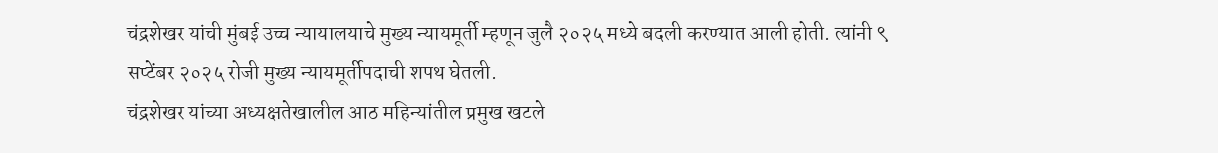चंद्रशेखर यांची मुंबई उच्च न्यायालयाचे मुख्य न्यायमूर्ती म्हणून जुलै २०२५ मध्ये बदली करण्यात आली होती. त्यांनी ९ सप्टेंबर २०२५ रोजी मुख्य न्यायमूर्तीपदाची शपथ घेतली.
चंद्रशेखर यांच्या अध्यक्षतेखालील आठ महिन्यांतील प्रमुख खटले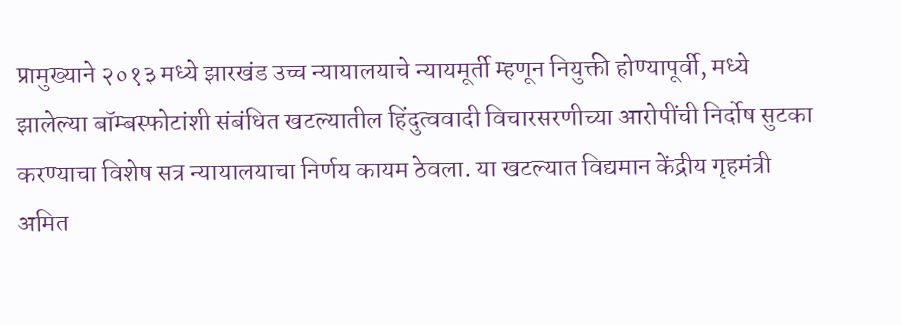प्रामुख्याने २०१३ मध्ये झारखंड उच्च न्यायालयाचे न्यायमूर्ती म्हणून नियुक्ती होण्यापूर्वी, मध्ये झालेल्या बॉम्बस्फोटांशी संबंधित खटल्यातील हिंदुत्ववादी विचारसरणीच्या आरोपींची निर्दोष सुटका करण्याचा विशेष सत्र न्यायालयाचा निर्णय कायम ठेवला. या खटल्यात विद्यमान केंद्रीय गृहमंत्री अमित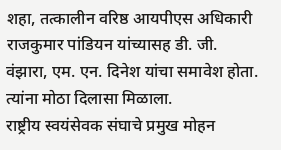शहा, तत्कालीन वरिष्ठ आयपीएस अधिकारी राजकुमार पांडियन यांच्यासह डी. जी. वंझारा, एम. एन. दिनेश यांचा समावेश होता. त्यांना मोठा दिलासा मिळाला.
राष्ट्रीय स्वयंसेवक संघाचे प्रमुख मोहन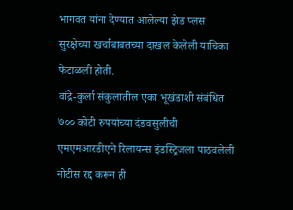भागवत यांना देण्यात आलेल्या झेड प्लस सुरक्षेच्या खर्चाबाबतच्या दाखल केलेली याचिका फेटाळली होती.
वांद्रे-कुर्ला संकुलातील एका भूखंडाशी संबंधित ७०० कोटी रुपयांच्या दंडवसुलीची एमएमआरडीएने रिलायन्स इंडस्ट्रिजला पाठवलेली नोटीस रद्द करून ही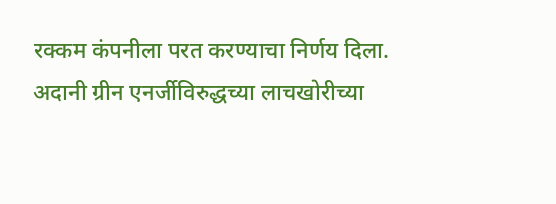रक्कम कंपनीला परत करण्याचा निर्णय दिला.
अदानी ग्रीन एनर्जीविरुद्धच्या लाचखोरीच्या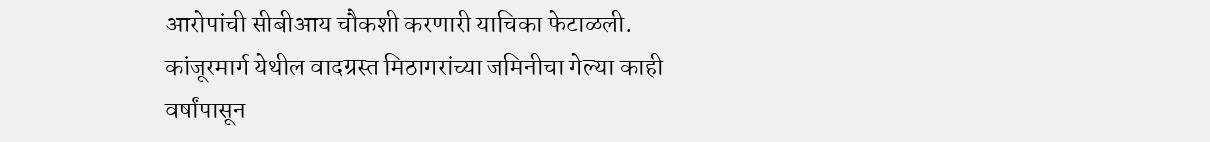आरोपांची सीबीआय चौकशी करणारी याचिका फेटाळली.
कांजूरमार्ग येथील वादग्रस्त मिठागरांच्या जमिनीचा गेल्या काही वर्षांपासून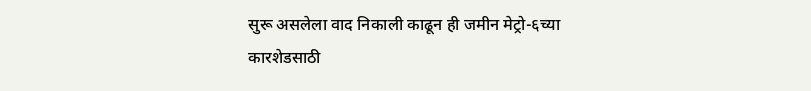सुरू असलेला वाद निकाली काढून ही जमीन मेट्रो-६च्या कारशेडसाठी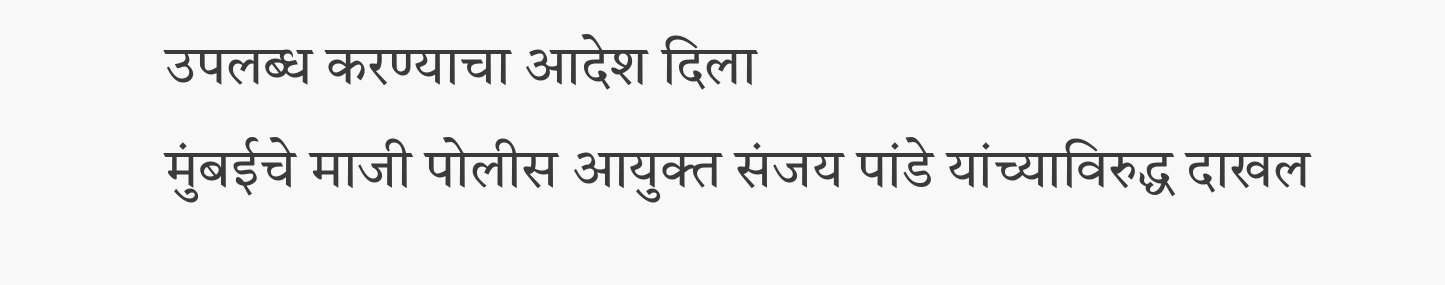उपलब्ध करण्याचा आदेश दिला
मुंबईचे माजी पोलीस आयुक्त संजय पांडे यांच्याविरुद्ध दाखल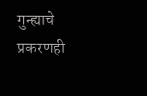गुन्ह्याचे प्रकरणही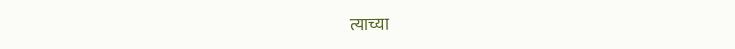त्याच्या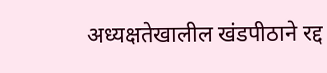अध्यक्षतेखालील खंडपीठाने रद्द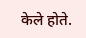केले होते.